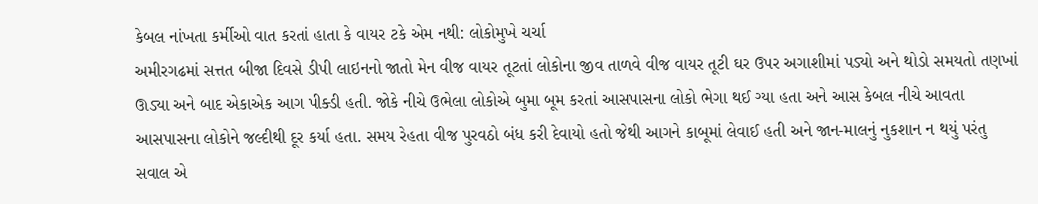કેબલ નાંખતા કર્મીઓ વાત કરતાં હાતા કે વાયર ટકે એમ નથી: લોકોમુખે ચર્ચા
અમીરગઢમાં સત્તત બીજા દિવસે ડીપી લાઇનનો જાતો મેન વીજ વાયર તૂટતાં લોકોના જીવ તાળવે વીજ વાયર તૂટી ઘર ઉપર અગાશીમાં પડ્યો અને થોડો સમયતો તણખાં ઊડ્યા અને બાદ એકાએક આગ પીક્ડી હતી. જોકે નીચે ઉભેલા લોકોએ બુમા બૂમ કરતાં આસપાસના લોકો ભેગા થઈ ગ્યા હતા અને આસ કેબલ નીચે આવતા આસપાસના લોકોને જલ્દીથી દૂર કર્યા હતા. સમય રેહતા વીજ પુરવઠો બંધ કરી દેવાયો હતો જેથી આગને કાબૂમાં લેવાઈ હતી અને જાન-માલનું નુકશાન ન થયું પરંતુ સવાલ એ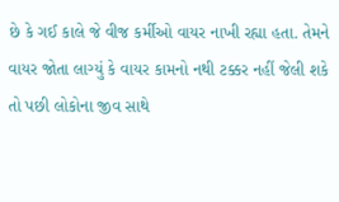છે કે ગઈ કાલે જે વીજ કર્મીઓ વાયર નાખી રહ્યા હતા. તેમને વાયર જોતા લાગ્યું કે વાયર કામનો નથી ટક્કર નહીં જેલી શકે તો પછી લોકોના જીવ સાથે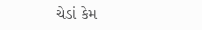ચેડાં કેમ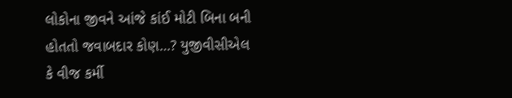લોકોના જીવને આંજે કાંઈ મોટી બિના બની હોતતો જવાબદાર કોણ…? યુજીવીસીએલ કે વીજ કર્મી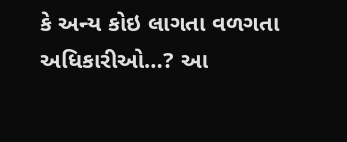કે અન્ય કોઇ લાગતા વળગતા અધિકારીઓ…? આ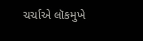ચર્ચાએ લૉકમુખે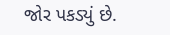જોર પકડ્યું છે.